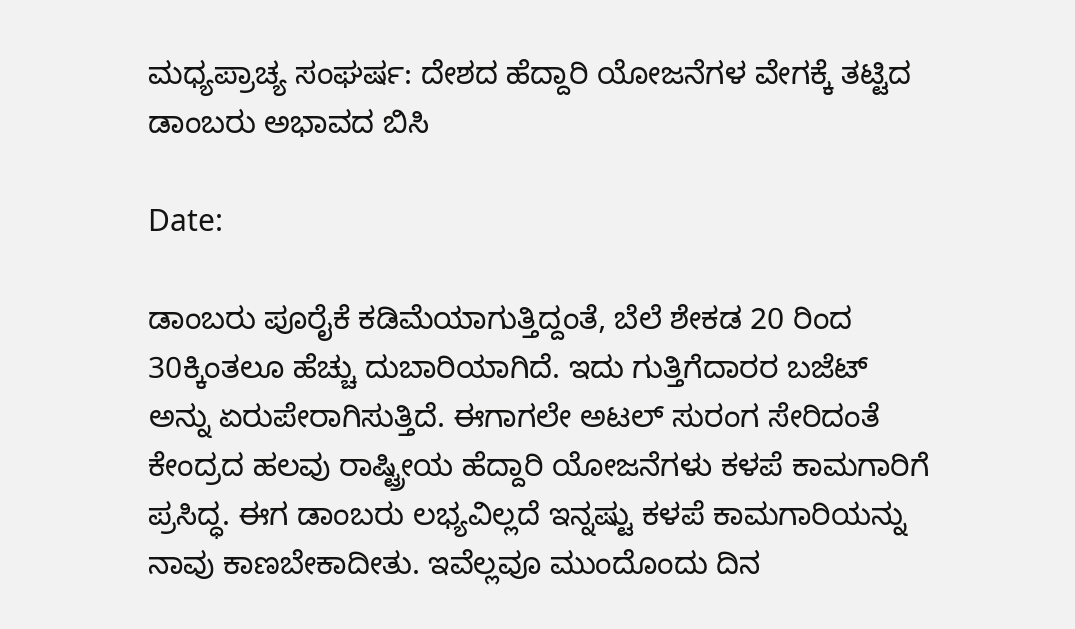ಮಧ್ಯಪ್ರಾಚ್ಯ ಸಂಘರ್ಷ: ದೇಶದ ಹೆದ್ದಾರಿ ಯೋಜನೆಗಳ ವೇಗಕ್ಕೆ ತಟ್ಟಿದ ಡಾಂಬರು ಅಭಾವದ ಬಿಸಿ

Date:

ಡಾಂಬರು ಪೂರೈಕೆ ಕಡಿಮೆಯಾಗುತ್ತಿದ್ದಂತೆ, ಬೆಲೆ ಶೇಕಡ 20 ರಿಂದ 30ಕ್ಕಿಂತಲೂ ಹೆಚ್ಚು ದುಬಾರಿಯಾಗಿದೆ. ಇದು ಗುತ್ತಿಗೆದಾರರ ಬಜೆಟ್ ಅನ್ನು ಏರುಪೇರಾಗಿಸುತ್ತಿದೆ. ಈಗಾಗಲೇ ಅಟಲ್ ಸುರಂಗ ಸೇರಿದಂತೆ ಕೇಂದ್ರದ ಹಲವು ರಾಷ್ಟ್ರೀಯ ಹೆದ್ದಾರಿ ಯೋಜನೆಗಳು ಕಳಪೆ ಕಾಮಗಾರಿಗೆ ಪ್ರಸಿದ್ಧ. ಈಗ ಡಾಂಬರು ಲಭ್ಯವಿಲ್ಲದೆ ಇನ್ನಷ್ಟು ಕಳಪೆ ಕಾಮಗಾರಿಯನ್ನು ನಾವು ಕಾಣಬೇಕಾದೀತು. ಇವೆಲ್ಲವೂ ಮುಂದೊಂದು ದಿನ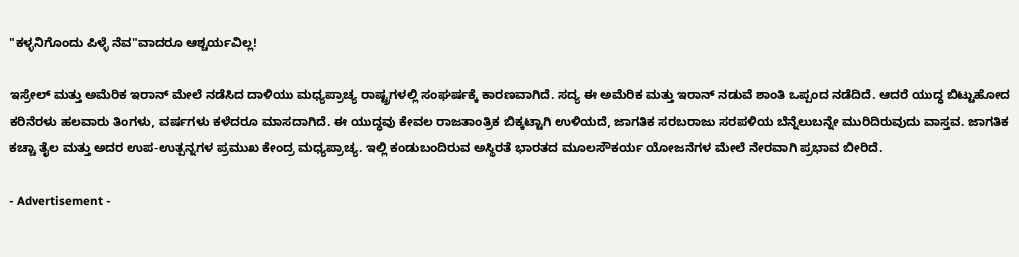"ಕಳ್ಳನಿಗೊಂದು ಪಿಳ್ಳೆ ನೆವ"ವಾದರೂ ಆಶ್ಚರ್ಯವಿಲ್ಲ!

ಇಸ್ರೇಲ್ ಮತ್ತು ಅಮೆರಿಕ ಇರಾನ್ ಮೇಲೆ ನಡೆಸಿದ ದಾಳಿಯು ಮಧ್ಯಪ್ರಾಚ್ಯ ರಾಷ್ಟ್ರಗಳಲ್ಲಿ ಸಂಘರ್ಷಕ್ಕೆ ಕಾರಣವಾಗಿದೆ. ಸದ್ಯ ಈ ಅಮೆರಿಕ ಮತ್ತು ಇರಾನ್ ನಡುವೆ ಶಾಂತಿ ಒಪ್ಪಂದ ನಡೆದಿದೆ. ಆದರೆ ಯುದ್ಧ ಬಿಟ್ಟುಹೋದ ಕರಿನೆರಳು ಹಲವಾರು ತಿಂಗಳು, ವರ್ಷಗಳು ಕಳೆದರೂ ಮಾಸದಾಗಿದೆ. ಈ ಯುದ್ಧವು ಕೇವಲ ರಾಜತಾಂತ್ರಿಕ ಬಿಕ್ಕಟ್ಟಾಗಿ ಉಳಿಯದೆ, ಜಾಗತಿಕ ಸರಬರಾಜು ಸರಪಳಿಯ ಬೆನ್ನೆಲುಬನ್ನೇ ಮುರಿದಿರುವುದು ವಾಸ್ತವ. ಜಾಗತಿಕ ಕಚ್ಚಾ ತೈಲ ಮತ್ತು ಅದರ ಉಪ-ಉತ್ಪನ್ನಗಳ ಪ್ರಮುಖ ಕೇಂದ್ರ ಮಧ್ಯಪ್ರಾಚ್ಯ. ಇಲ್ಲಿ ಕಂಡುಬಂದಿರುವ ಅಸ್ಥಿರತೆ ಭಾರತದ ಮೂಲಸೌಕರ್ಯ ಯೋಜನೆಗಳ ಮೇಲೆ ನೇರವಾಗಿ ಪ್ರಭಾವ ಬೀರಿದೆ.

- Advertisement -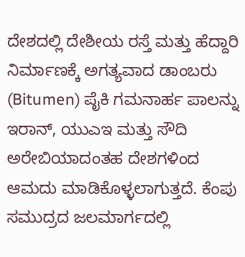ದೇಶದಲ್ಲಿ ದೇಶೀಯ ರಸ್ತೆ ಮತ್ತು ಹೆದ್ದಾರಿ ನಿರ್ಮಾಣಕ್ಕೆ ಅಗತ್ಯವಾದ ಡಾಂಬರು (Bitumen) ಪೈಕಿ ಗಮನಾರ್ಹ ಪಾಲನ್ನು ಇರಾನ್, ಯುಎಇ ಮತ್ತು ಸೌದಿ ಅರೇಬಿಯಾದಂತಹ ದೇಶಗಳಿಂದ ಆಮದು ಮಾಡಿಕೊಳ್ಳಲಾಗುತ್ತದೆ. ಕೆಂಪು ಸಮುದ್ರದ ಜಲಮಾರ್ಗದಲ್ಲಿ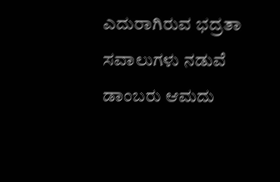ಎದುರಾಗಿರುವ ಭದ್ರತಾ ಸವಾಲುಗಳು ನಡುವೆ ಡಾಂಬರು ಆಮದು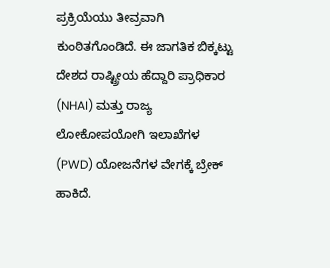ಪ್ರಕ್ರಿಯೆಯು ತೀವ್ರವಾಗಿ ಕುಂಠಿತಗೊಂಡಿದೆ. ಈ ಜಾಗತಿಕ ಬಿಕ್ಕಟ್ಟು ದೇಶದ ರಾಷ್ಟ್ರೀಯ ಹೆದ್ದಾರಿ ಪ್ರಾಧಿಕಾರ (NHAI) ಮತ್ತು ರಾಜ್ಯ ಲೋಕೋಪಯೋಗಿ ಇಲಾಖೆಗಳ (PWD) ಯೋಜನೆಗಳ ವೇಗಕ್ಕೆ ಬ್ರೇಕ್ ಹಾಕಿದೆ.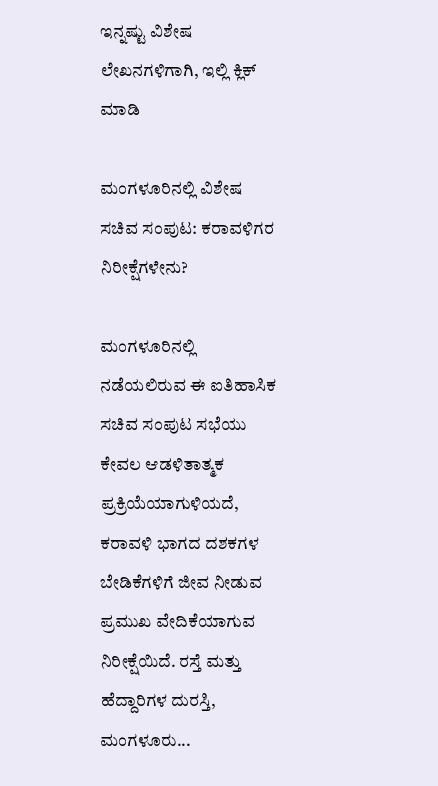ಇನ್ನಷ್ಟು ವಿಶೇಷ ಲೇಖನಗಳಿಗಾಗಿ, ಇಲ್ಲಿ ಕ್ಲಿಕ್ ಮಾಡಿ

ಮಂಗಳೂರಿನಲ್ಲಿ ವಿಶೇಷ ಸಚಿವ ಸಂಪುಟ: ಕರಾವಳಿಗರ ನಿರೀಕ್ಷೆಗಳೇನು?

ಮಂಗಳೂರಿನಲ್ಲಿ ನಡೆಯಲಿರುವ ಈ ಐತಿಹಾಸಿಕ ಸಚಿವ ಸಂಪುಟ ಸಭೆಯು ಕೇವಲ ಆಡಳಿತಾತ್ಮಕ ಪ್ರಕ್ರಿಯೆಯಾಗುಳಿಯದೆ, ಕರಾವಳಿ ಭಾಗದ ದಶಕಗಳ ಬೇಡಿಕೆಗಳಿಗೆ ಜೀವ ನೀಡುವ ಪ್ರಮುಖ ವೇದಿಕೆಯಾಗುವ ನಿರೀಕ್ಷೆಯಿದೆ. ರಸ್ತೆ ಮತ್ತು ಹೆದ್ದಾರಿಗಳ ದುರಸ್ತಿ, ಮಂಗಳೂರು...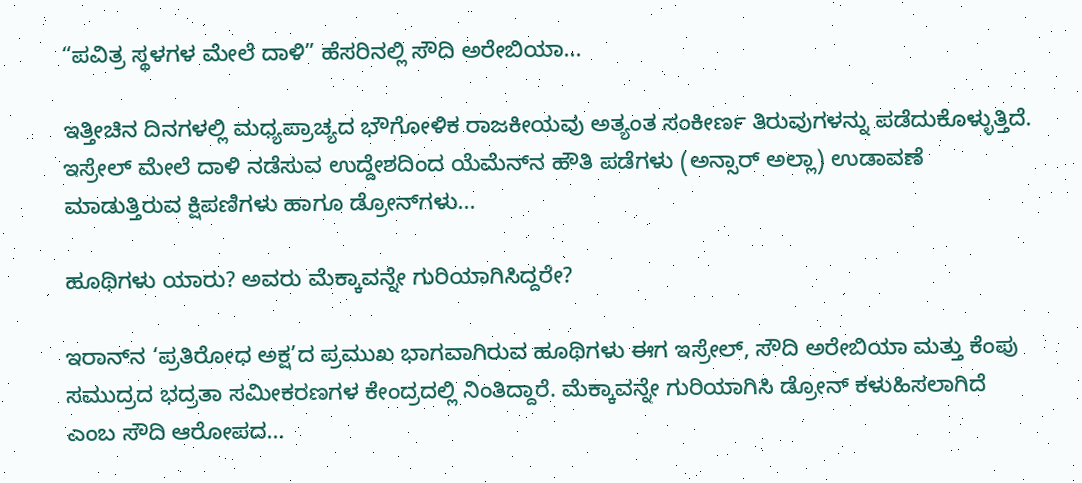“ಪವಿತ್ರ ಸ್ಥಳಗಳ ಮೇಲೆ ದಾಳಿ” ಹೆಸರಿನಲ್ಲಿ ಸೌದಿ ಅರೇಬಿಯಾ...

ಇತ್ತೀಚಿನ ದಿನಗಳಲ್ಲಿ ಮಧ್ಯಪ್ರಾಚ್ಯದ ಭೌಗೋಳಿಕ ರಾಜಕೀಯವು ಅತ್ಯಂತ ಸಂಕೀರ್ಣ ತಿರುವುಗಳನ್ನು ಪಡೆದುಕೊಳ್ಳುತ್ತಿದೆ. ಇಸ್ರೇಲ್ ಮೇಲೆ ದಾಳಿ ನಡೆಸುವ ಉದ್ದೇಶದಿಂದ ಯೆಮೆನ್‌ನ ಹೌತಿ ಪಡೆಗಳು (ಅನ್ಸಾರ್ ಅಲ್ಲಾ) ಉಡಾವಣೆ ಮಾಡುತ್ತಿರುವ ಕ್ಷಿಪಣಿಗಳು ಹಾಗೂ ಡ್ರೋನ್‌ಗಳು...

ಹೂಥಿಗಳು ಯಾರು? ಅವರು ಮೆಕ್ಕಾವನ್ನೇ ಗುರಿಯಾಗಿಸಿದ್ದರೇ?

ಇರಾನ್‌ನ ‘ಪ್ರತಿರೋಧ ಅಕ್ಷ’ದ ಪ್ರಮುಖ ಭಾಗವಾಗಿರುವ ಹೂಥಿಗಳು ಈಗ ಇಸ್ರೇಲ್, ಸೌದಿ ಅರೇಬಿಯಾ ಮತ್ತು ಕೆಂಪು ಸಮುದ್ರದ ಭದ್ರತಾ ಸಮೀಕರಣಗಳ ಕೇಂದ್ರದಲ್ಲಿ ನಿಂತಿದ್ದಾರೆ. ಮೆಕ್ಕಾವನ್ನೇ ಗುರಿಯಾಗಿಸಿ ಡ್ರೋನ್ ಕಳುಹಿಸಲಾಗಿದೆ ಎಂಬ ಸೌದಿ ಆರೋಪದ...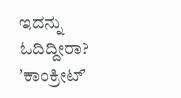ಇದನ್ನು ಓದಿದ್ದೀರಾ? ʼಕಾಂಕ್ರೀಟ್‌ʼ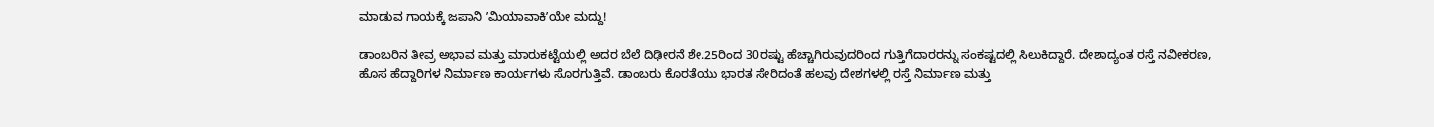ಮಾಡುವ ಗಾಯಕ್ಕೆ ಜಪಾನಿ ʼಮಿಯಾವಾಕಿʼಯೇ ಮದ್ದು!

ಡಾಂಬರಿನ ತೀವ್ರ ಅಭಾವ ಮತ್ತು ಮಾರುಕಟ್ಟೆಯಲ್ಲಿ ಅದರ ಬೆಲೆ ದಿಢೀರನೆ ಶೇ.25ರಿಂದ 30ರಷ್ಟು ಹೆಚ್ಚಾಗಿರುವುದರಿಂದ ಗುತ್ತಿಗೆದಾರರನ್ನು ಸಂಕಷ್ಟದಲ್ಲಿ ಸಿಲುಕಿದ್ದಾರೆ. ದೇಶಾದ್ಯಂತ ರಸ್ತೆ ನವೀಕರಣ, ಹೊಸ ಹೆದ್ದಾರಿಗಳ ನಿರ್ಮಾಣ ಕಾರ್ಯಗಳು ಸೊರಗುತ್ತಿವೆ. ಡಾಂಬರು ಕೊರತೆಯು ಭಾರತ ಸೇರಿದಂತೆ ಹಲವು ದೇಶಗಳಲ್ಲಿ ರಸ್ತೆ ನಿರ್ಮಾಣ ಮತ್ತು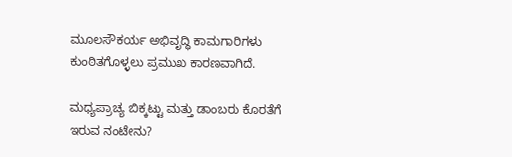ಮೂಲಸೌಕರ್ಯ ಅಭಿವೃದ್ಧಿ ಕಾಮಗಾರಿಗಳು ಕುಂಠಿತಗೊಳ್ಳಲು ಪ್ರಮುಖ ಕಾರಣವಾಗಿದೆ.

ಮಧ್ಯಪ್ರಾಚ್ಯ ಬಿಕ್ಕಟ್ಟು ಮತ್ತು ಡಾಂಬರು ಕೊರತೆಗೆ ಇರುವ ನಂಟೇನು?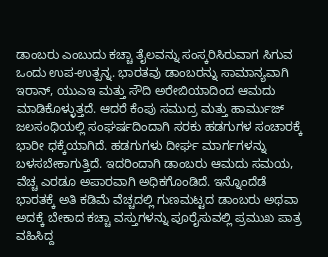ಡಾಂಬರು ಎಂಬುದು ಕಚ್ಚಾ ತೈಲವನ್ನು ಸಂಸ್ಕರಿಸಿರುವಾಗ ಸಿಗುವ ಒಂದು ಉಪ-ಉತ್ಪನ್ನ. ಭಾರತವು ಡಾಂಬರನ್ನು ಸಾಮಾನ್ಯವಾಗಿ ಇರಾನ್, ಯುಎಇ ಮತ್ತು ಸೌದಿ ಅರೇಬಿಯಾದಿಂದ ಆಮದು ಮಾಡಿಕೊಳ್ಳುತ್ತದೆ. ಆದರೆ ಕೆಂಪು ಸಮುದ್ರ ಮತ್ತು ಹಾರ್ಮುಜ್ ಜಲಸಂಧಿಯಲ್ಲಿ ಸಂಘರ್ಷದಿಂದಾಗಿ ಸರಕು ಹಡಗುಗಳ ಸಂಚಾರಕ್ಕೆ ಭಾರೀ ಧಕ್ಕೆಯಾಗಿದೆ. ಹಡಗುಗಳು ದೀರ್ಘ ಮಾರ್ಗಗಳನ್ನು ಬಳಸಬೇಕಾಗುತ್ತಿದೆ. ಇದರಿಂದಾಗಿ ಡಾಂಬರು ಆಮದು ಸಮಯ, ವೆಚ್ಚ ಎರಡೂ ಅಪಾರವಾಗಿ ಅಧಿಕಗೊಂಡಿದೆ. ಇನ್ನೊಂದೆಡೆ ಭಾರತಕ್ಕೆ ಅತಿ ಕಡಿಮೆ ವೆಚ್ಚದಲ್ಲಿ ಗುಣಮಟ್ಟದ ಡಾಂಬರು ಅಥವಾ ಅದಕ್ಕೆ ಬೇಕಾದ ಕಚ್ಚಾ ವಸ್ತುಗಳನ್ನು ಪೂರೈಸುವಲ್ಲಿ ಪ್ರಮುಖ ಪಾತ್ರ ವಹಿಸಿದ್ದ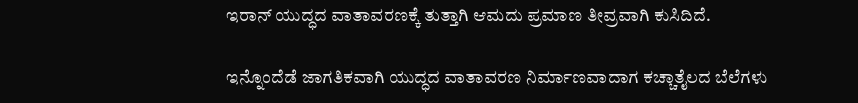ಇರಾನ್ ಯುದ್ಧದ ವಾತಾವರಣಕ್ಕೆ ತುತ್ತಾಗಿ ಆಮದು ಪ್ರಮಾಣ ತೀವ್ರವಾಗಿ ಕುಸಿದಿದೆ.

ಇನ್ನೊಂದೆಡೆ ಜಾಗತಿಕವಾಗಿ ಯುದ್ಧದ ವಾತಾವರಣ ನಿರ್ಮಾಣವಾದಾಗ ಕಚ್ಚಾತೈಲದ ಬೆಲೆಗಳು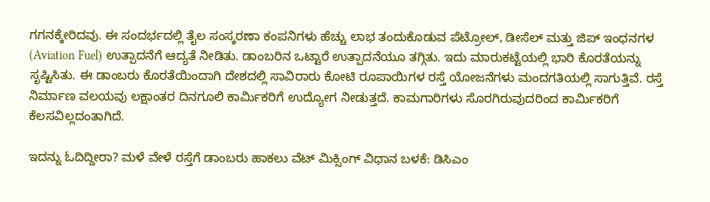ಗಗನಕ್ಕೇರಿದವು. ಈ ಸಂದರ್ಭದಲ್ಲಿ ತೈಲ ಸಂಸ್ಕರಣಾ ಕಂಪನಿಗಳು ಹೆಚ್ಚು ಲಾಭ ತಂದುಕೊಡುವ ಪೆಟ್ರೋಲ್, ಡೀಸೆಲ್ ಮತ್ತು ಜಿಪ್ ಇಂಧನಗಳ (Aviation Fuel) ಉತ್ಪಾದನೆಗೆ ಆದ್ಯತೆ ನೀಡಿತು. ಡಾಂಬರಿನ ಒಟ್ಟಾರೆ ಉತ್ಪಾದನೆಯೂ ತಗ್ಗಿತು. ಇದು ಮಾರುಕಟ್ಟೆಯಲ್ಲಿ ಭಾರಿ ಕೊರತೆಯನ್ನು ಸೃಷ್ಟಿಸಿತು. ಈ ಡಾಂಬರು ಕೊರತೆಯಿಂದಾಗಿ ದೇಶದಲ್ಲಿ ಸಾವಿರಾರು ಕೋಟಿ ರೂಪಾಯಿಗಳ ರಸ್ತೆ ಯೋಜನೆಗಳು ಮಂದಗತಿಯಲ್ಲಿ ಸಾಗುತ್ತಿವೆ. ರಸ್ತೆ ನಿರ್ಮಾಣ ವಲಯವು ಲಕ್ಷಾಂತರ ದಿನಗೂಲಿ ಕಾರ್ಮಿಕರಿಗೆ ಉದ್ಯೋಗ ನೀಡುತ್ತದೆ. ಕಾಮಗಾರಿಗಳು ಸೊರಗಿರುವುದರಿಂದ ಕಾರ್ಮಿಕರಿಗೆ ಕೆಲಸವಿಲ್ಲದಂತಾಗಿದೆ.

ಇದನ್ನು ಓದಿದ್ದೀರಾ? ಮಳೆ ವೇಳೆ ರಸ್ತೆಗೆ ಡಾಂಬರು ಹಾಕಲು ವೆಟ್ ಮಿಕ್ಸಿಂಗ್ ವಿಧಾನ ಬಳಕೆ: ಡಿಸಿಎಂ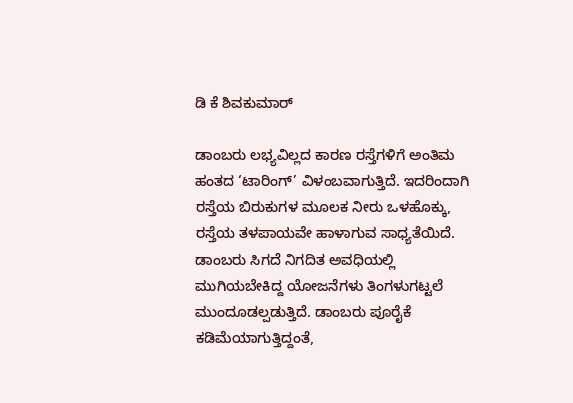ಡಿ ಕೆ ಶಿವಕುಮಾರ್

ಡಾಂಬರು ಲಭ್ಯವಿಲ್ಲದ ಕಾರಣ ರಸ್ತೆಗಳಿಗೆ ಅಂತಿಮ ಹಂತದ ‘ಟಾರಿಂಗ್’ ವಿಳಂಬವಾಗುತ್ತಿದೆ. ಇದರಿಂದಾಗಿ ರಸ್ತೆಯ ಬಿರುಕುಗಳ ಮೂಲಕ ನೀರು ಒಳಹೊಕ್ಕು, ರಸ್ತೆಯ ತಳಪಾಯವೇ ಹಾಳಾಗುವ ಸಾಧ್ಯತೆಯಿದೆ. ಡಾಂಬರು ಸಿಗದೆ ನಿಗದಿತ ಅವಧಿಯಲ್ಲಿ ಮುಗಿಯಬೇಕಿದ್ದ ಯೋಜನೆಗಳು ತಿಂಗಳುಗಟ್ಟಲೆ ಮುಂದೂಡಲ್ಪಡುತ್ತಿದೆ. ಡಾಂಬರು ಪೂರೈಕೆ ಕಡಿಮೆಯಾಗುತ್ತಿದ್ದಂತೆ,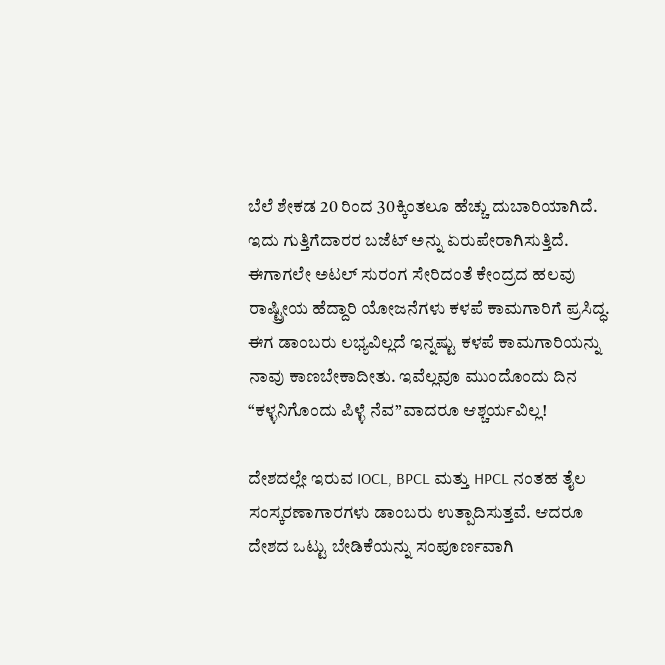ಬೆಲೆ ಶೇಕಡ 20 ರಿಂದ 30ಕ್ಕಿಂತಲೂ ಹೆಚ್ಚು ದುಬಾರಿಯಾಗಿದೆ. ಇದು ಗುತ್ತಿಗೆದಾರರ ಬಜೆಟ್ ಅನ್ನು ಏರುಪೇರಾಗಿಸುತ್ತಿದೆ. ಈಗಾಗಲೇ ಅಟಲ್ ಸುರಂಗ ಸೇರಿದಂತೆ ಕೇಂದ್ರದ ಹಲವು ರಾಷ್ಟ್ರೀಯ ಹೆದ್ದಾರಿ ಯೋಜನೆಗಳು ಕಳಪೆ ಕಾಮಗಾರಿಗೆ ಪ್ರಸಿದ್ಧ. ಈಗ ಡಾಂಬರು ಲಭ್ಯವಿಲ್ಲದೆ ಇನ್ನಷ್ಟು ಕಳಪೆ ಕಾಮಗಾರಿಯನ್ನು ನಾವು ಕಾಣಬೇಕಾದೀತು. ಇವೆಲ್ಲವೂ ಮುಂದೊಂದು ದಿನ “ಕಳ್ಳನಿಗೊಂದು ಪಿಳ್ಳೆ ನೆವ”ವಾದರೂ ಆಶ್ಚರ್ಯವಿಲ್ಲ!

ದೇಶದಲ್ಲೇ ಇರುವ IOCL, BPCL ಮತ್ತು HPCL ನಂತಹ ತೈಲ ಸಂಸ್ಕರಣಾಗಾರಗಳು ಡಾಂಬರು ಉತ್ಪಾದಿಸುತ್ತವೆ. ಆದರೂ ದೇಶದ ಒಟ್ಟು ಬೇಡಿಕೆಯನ್ನು ಸಂಪೂರ್ಣವಾಗಿ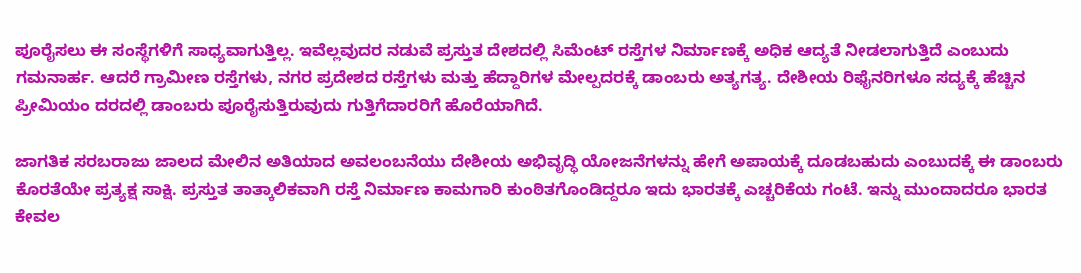ಪೂರೈಸಲು ಈ ಸಂಸ್ಥೆಗಳಿಗೆ ಸಾಧ್ಯವಾಗುತ್ತಿಲ್ಲ. ಇವೆಲ್ಲವುದರ ನಡುವೆ ಪ್ರಸ್ತುತ ದೇಶದಲ್ಲಿ ಸಿಮೆಂಟ್ ರಸ್ತೆಗಳ ನಿರ್ಮಾಣಕ್ಕೆ ಅಧಿಕ ಆದ್ಯತೆ ನೀಡಲಾಗುತ್ತಿದೆ ಎಂಬುದು ಗಮನಾರ್ಹ. ಆದರೆ ಗ್ರಾಮೀಣ ರಸ್ತೆಗಳು, ನಗರ ಪ್ರದೇಶದ ರಸ್ತೆಗಳು ಮತ್ತು ಹೆದ್ದಾರಿಗಳ ಮೇಲ್ಪದರಕ್ಕೆ ಡಾಂಬರು ಅತ್ಯಗತ್ಯ. ದೇಶೀಯ ರಿಫೈನರಿಗಳೂ ಸದ್ಯಕ್ಕೆ ಹೆಚ್ಚಿನ ಪ್ರೀಮಿಯಂ ದರದಲ್ಲಿ ಡಾಂಬರು ಪೂರೈಸುತ್ತಿರುವುದು ಗುತ್ತಿಗೆದಾರರಿಗೆ ಹೊರೆಯಾಗಿದೆ.

ಜಾಗತಿಕ ಸರಬರಾಜು ಜಾಲದ ಮೇಲಿನ ಅತಿಯಾದ ಅವಲಂಬನೆಯು ದೇಶೀಯ ಅಭಿವೃದ್ಧಿ ಯೋಜನೆಗಳನ್ನು ಹೇಗೆ ಅಪಾಯಕ್ಕೆ ದೂಡಬಹುದು ಎಂಬುದಕ್ಕೆ ಈ ಡಾಂಬರು ಕೊರತೆಯೇ ಪ್ರತ್ಯಕ್ಷ ಸಾಕ್ಷಿ. ಪ್ರಸ್ತುತ ತಾತ್ಕಾಲಿಕವಾಗಿ ರಸ್ತೆ ನಿರ್ಮಾಣ ಕಾಮಗಾರಿ ಕುಂಠಿತಗೊಂಡಿದ್ದರೂ ಇದು ಭಾರತಕ್ಕೆ ಎಚ್ಚರಿಕೆಯ ಗಂಟೆ. ಇನ್ನು ಮುಂದಾದರೂ ಭಾರತ ಕೇವಲ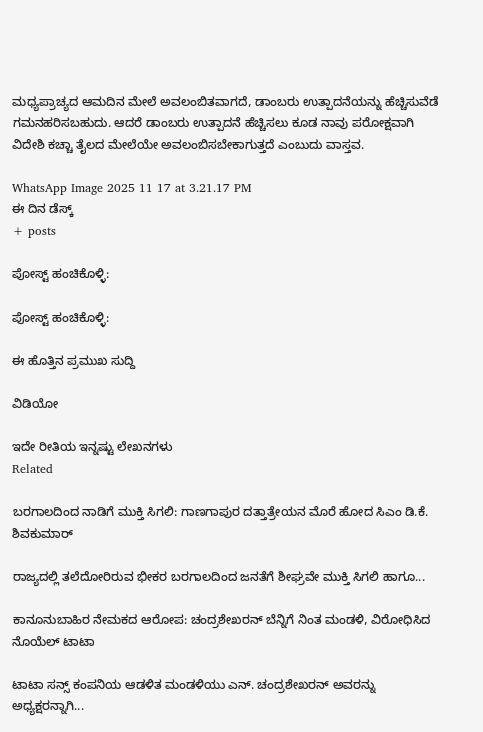ಮಧ್ಯಪ್ರಾಚ್ಯದ ಆಮದಿನ ಮೇಲೆ ಅವಲಂಬಿತವಾಗದೆ, ಡಾಂಬರು ಉತ್ಪಾದನೆಯನ್ನು ಹೆಚ್ಚಿಸುವೆಡೆ ಗಮನಹರಿಸಬಹುದು. ಆದರೆ ಡಾಂಬರು ಉತ್ಪಾದನೆ ಹೆಚ್ಚಿಸಲು ಕೂಡ ನಾವು ಪರೋಕ್ಷವಾಗಿ ವಿದೇಶಿ ಕಚ್ಚಾ ತೈಲದ ಮೇಲೆಯೇ ಅವಲಂಬಿಸಬೇಕಾಗುತ್ತದೆ ಎಂಬುದು ವಾಸ್ತವ.

WhatsApp Image 2025 11 17 at 3.21.17 PM
ಈ ದಿನ ಡೆಸ್ಕ್
+ posts

ಪೋಸ್ಟ್ ಹಂಚಿಕೊಳ್ಳಿ:

ಪೋಸ್ಟ್ ಹಂಚಿಕೊಳ್ಳಿ:

ಈ ಹೊತ್ತಿನ ಪ್ರಮುಖ ಸುದ್ದಿ

ವಿಡಿಯೋ

ಇದೇ ರೀತಿಯ ಇನ್ನಷ್ಟು ಲೇಖನಗಳು
Related

ಬರಗಾಲದಿಂದ ನಾಡಿಗೆ ಮುಕ್ತಿ ಸಿಗಲಿ: ಗಾಣಗಾಪುರ ದತ್ತಾತ್ರೇಯನ ಮೊರೆ ಹೋದ ಸಿಎಂ ಡಿ.ಕೆ. ಶಿವಕುಮಾರ್

ರಾಜ್ಯದಲ್ಲಿ ತಲೆದೋರಿರುವ ಭೀಕರ ಬರಗಾಲದಿಂದ ಜನತೆಗೆ ಶೀಘ್ರವೇ ಮುಕ್ತಿ ಸಿಗಲಿ ಹಾಗೂ...

ಕಾನೂನುಬಾಹಿರ ನೇಮಕದ ಆರೋಪ: ಚಂದ್ರಶೇಖರನ್ ಬೆನ್ನಿಗೆ ನಿಂತ ಮಂಡಳಿ, ವಿರೋಧಿಸಿದ ನೊಯೆಲ್ ಟಾಟಾ

ಟಾಟಾ ಸನ್ಸ್ ಕಂಪನಿಯ ಆಡಳಿತ ಮಂಡಳಿಯು ಎನ್. ಚಂದ್ರಶೇಖರನ್ ಅವರನ್ನು ಅಧ್ಯಕ್ಷರನ್ನಾಗಿ...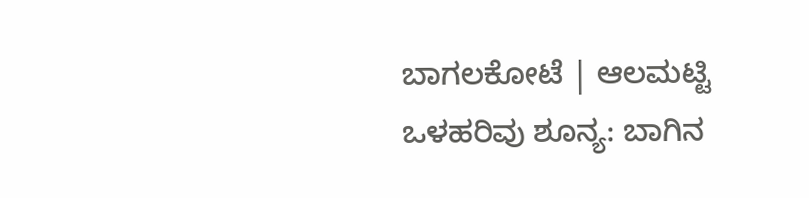ಬಾಗಲಕೋಟೆ | ಆಲಮಟ್ಟಿ ಒಳಹರಿವು ಶೂನ್ಯ: ಬಾಗಿನ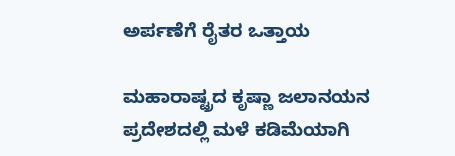ಅರ್ಪಣೆಗೆ ರೈತರ ಒತ್ತಾಯ

ಮಹಾರಾಷ್ಟ್ರದ ಕೃಷ್ಣಾ ಜಲಾನಯನ ಪ್ರದೇಶದಲ್ಲಿ ಮಳೆ ಕಡಿಮೆಯಾಗಿ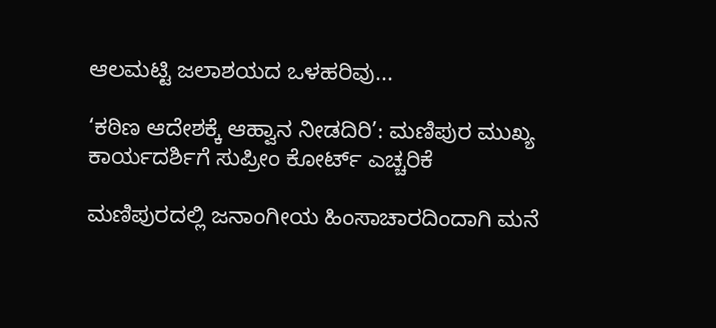ಆಲಮಟ್ಟಿ ಜಲಾಶಯದ ಒಳಹರಿವು...

‘ಕಠಿಣ ಆದೇಶಕ್ಕೆ ಆಹ್ವಾನ ನೀಡದಿರಿ’: ಮಣಿಪುರ ಮುಖ್ಯ ಕಾರ್ಯದರ್ಶಿಗೆ ಸುಪ್ರೀಂ ಕೋರ್ಟ್ ಎಚ್ಚರಿಕೆ

ಮಣಿಪುರದಲ್ಲಿ ಜನಾಂಗೀಯ ಹಿಂಸಾಚಾರದಿಂದಾಗಿ ಮನೆ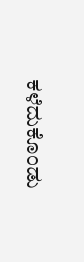ಕಳೆದುಕೊಂಡು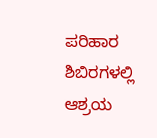ಪರಿಹಾರ ಶಿಬಿರಗಳಲ್ಲಿ ಆಶ್ರಯ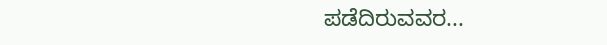ಪಡೆದಿರುವವರ...